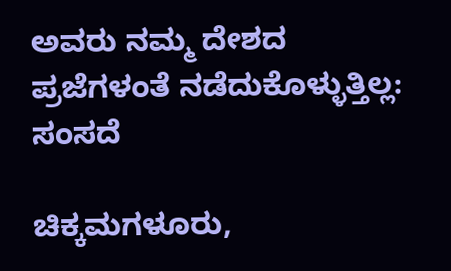ಅವರು ನಮ್ಮ ದೇಶದ ಪ್ರಜೆಗಳಂತೆ ನಡೆದುಕೊಳ್ಳುತ್ತಿಲ್ಲ: ಸಂಸದೆ

ಚಿಕ್ಕಮಗಳೂರು,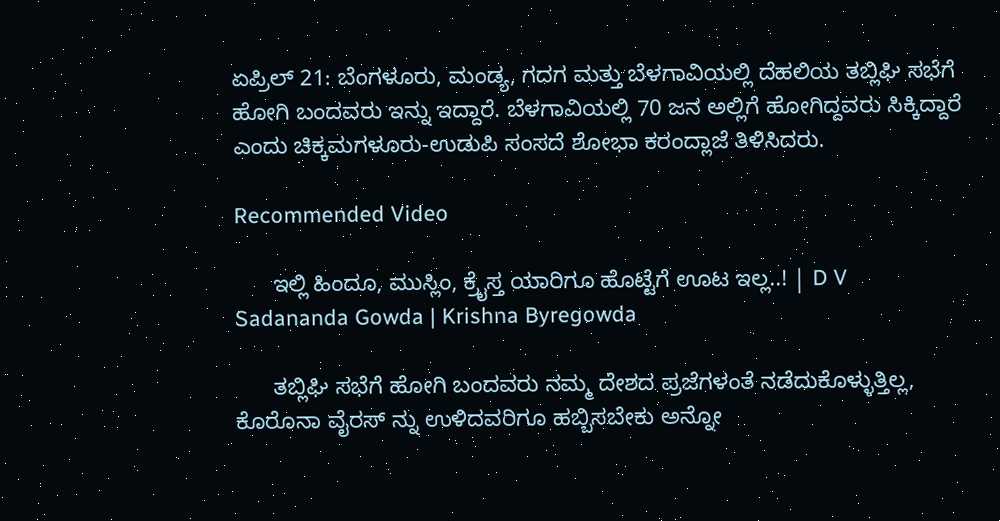ಏಪ್ರಿಲ್ 21: ಬೆಂಗಳೂರು, ಮಂಡ್ಯ, ಗದಗ ಮತ್ತು ಬೆಳಗಾವಿಯಲ್ಲಿ ದೆಹಲಿಯ ತಬ್ಲಿಘಿ ಸಭೆಗೆ ಹೋಗಿ ಬಂದವರು ಇನ್ನು ಇದ್ದಾರೆ. ಬೆಳಗಾವಿಯಲ್ಲಿ 70 ಜನ ಅಲ್ಲಿಗೆ ಹೋಗಿದ್ದವರು ಸಿಕ್ಕಿದ್ದಾರೆ ಎಂದು ಚಿಕ್ಕಮಗಳೂರು-ಉಡುಪಿ ಸಂಸದೆ ಶೋಭಾ ಕರಂದ್ಲಾಜೆ ತಿಳಿಸಿದರು.

Recommended Video

      ಇಲ್ಲಿ ಹಿಂದೂ, ಮುಸ್ಲಿಂ, ಕ್ರೈಸ್ತ ಯಾರಿಗೂ ಹೊಟ್ಟೆಗೆ ಊಟ ಇಲ್ಲ..! | D V Sadananda Gowda | Krishna Byregowda

      ತಬ್ಲಿಘಿ ಸಭೆಗೆ ಹೋಗಿ ಬಂದವರು ನಮ್ಮ ದೇಶದ ಪ್ರಜೆಗಳಂತೆ ನಡೆದುಕೊಳ್ಳುತ್ತಿಲ್ಲ, ಕೊರೊನಾ ವೈರಸ್ ನ್ನು ಉಳಿದವರಿಗೂ ಹಬ್ಬಿಸಬೇಕು ಅನ್ನೋ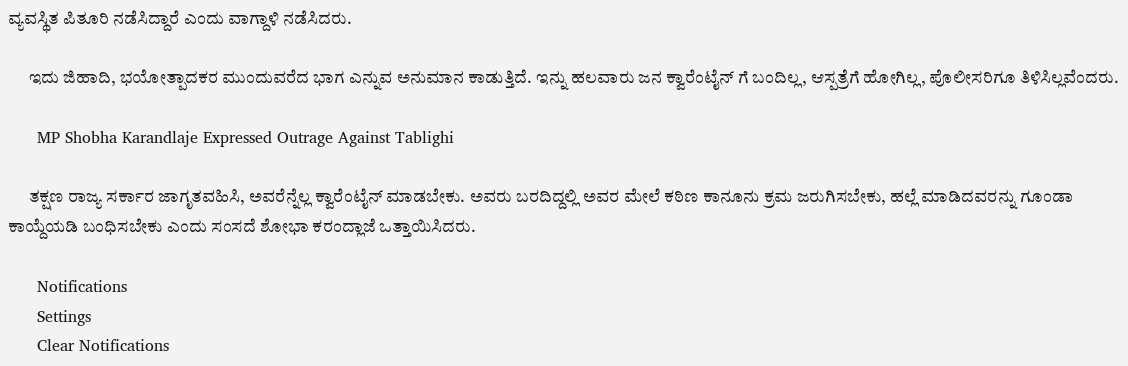ವ್ಯವಸ್ಥಿತ ಪಿತೂರಿ ನಡೆಸಿದ್ದಾರೆ ಎಂದು ವಾಗ್ದಾಳಿ ನಡೆಸಿದರು.

      ಇದು ಜಿಹಾದಿ, ಭಯೋತ್ಪಾದಕರ ಮುಂದುವರೆದ ಭಾಗ ಎನ್ನುವ ಅನುಮಾನ ಕಾಡುತ್ತಿದೆ. ಇನ್ನು ಹಲವಾರು ಜನ ಕ್ವಾರೆಂಟೈನ್ ಗೆ ಬಂದಿಲ್ಲ, ಆಸ್ಪತ್ರೆಗೆ ಹೋಗಿಲ್ಲ, ಪೊಲೀಸರಿಗೂ ತಿಳಿಸಿಲ್ಲವೆಂದರು.

      MP Shobha Karandlaje Expressed Outrage Against Tablighi

      ತಕ್ಷಣ ರಾಜ್ಯ ಸರ್ಕಾರ ಜಾಗೃತವಹಿಸಿ, ಅವರೆನ್ನೆಲ್ಲ ಕ್ವಾರೆಂಟೈನ್ ಮಾಡಬೇಕು. ಅವರು ಬರದಿದ್ದಲ್ಲಿ ಅವರ ಮೇಲೆ ಕಠಿಣ ಕಾನೂನು ಕ್ರಮ ಜರುಗಿಸಬೇಕು, ಹಲ್ಲೆ ಮಾಡಿದವರನ್ನು ಗೂಂಡಾ ಕಾಯ್ದೆಯಡಿ ಬಂಧಿಸಬೇಕು ಎಂದು ಸಂಸದೆ ಶೋಭಾ ಕರಂದ್ಲಾಜೆ ಒತ್ತಾಯಿಸಿದರು.

      Notifications
      Settings
      Clear Notifications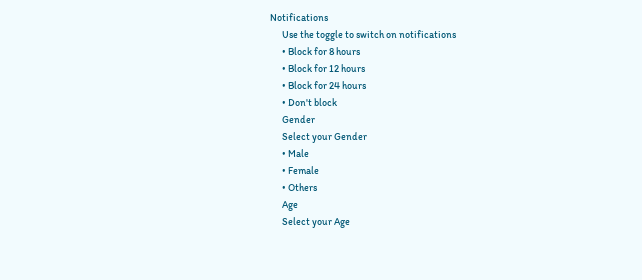Notifications
      Use the toggle to switch on notifications
      • Block for 8 hours
      • Block for 12 hours
      • Block for 24 hours
      • Don't block
      Gender
      Select your Gender
      • Male
      • Female
      • Others
      Age
      Select your Age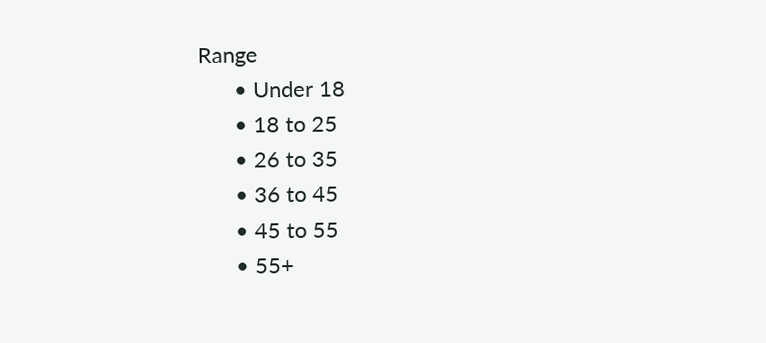Range
      • Under 18
      • 18 to 25
      • 26 to 35
      • 36 to 45
      • 45 to 55
      • 55+